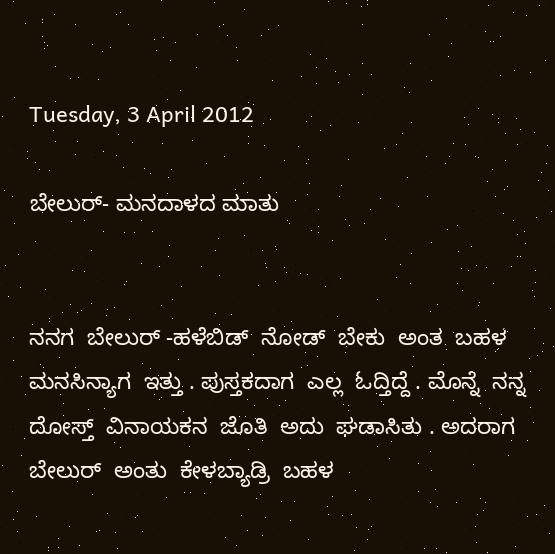Tuesday, 3 April 2012

ಬೇಲುರ್- ಮನದಾಳದ ಮಾತು


ನನಗ  ಬೇಲುರ್ -ಹಳೆಬಿಡ್  ನೋಡ್  ಬೇಕು  ಅಂತ  ಬಹಳ  ಮನಸಿನ್ಯಾಗ  ಇತ್ತು . ಪುಸ್ತಕದಾಗ  ಎಲ್ಲ  ಓದ್ತಿದ್ದೆ . ಮೊನ್ನೆ  ನನ್ನ  ದೋಸ್ತ್  ವಿನಾಯಕನ  ಜೊತಿ  ಅದು  ಘಡಾಸಿತು . ಅದರಾಗ  ಬೇಲುರ್  ಅಂತು  ಕೇಳಬ್ಯಾಡ್ರಿ  ಬಹಳ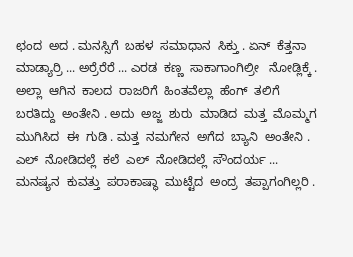ಛಂದ  ಅದ . ಮನಸ್ಸಿಗೆ  ಬಹಳ  ಸಮಾಧಾನ  ಸಿಕ್ತು . ಏನ್  ಕೆತ್ತನಾ ಮಾಡ್ಯಾರ್ರಿ ... ಅರ್ರೆರೆರೆ ... ಎರಡ  ಕಣ್ಣ  ಸಾಕಾಗಾಂಗಿಲ್ರೀ   ನೋಡ್ಲಿಕ್ಕೆ . ಅಲ್ಲಾ  ಆಗಿನ  ಕಾಲದ  ರಾಜರಿಗೆ  ಹಿಂತವೆಲ್ಲಾ  ಹೆಂಗ್  ತಲಿಗೆ  ಬರತಿದ್ದು  ಅಂತೇನಿ . ಅದು  ಅಜ್ಜ  ಶುರು  ಮಾಡಿದ  ಮತ್ತ  ಮೊಮ್ಮಗ  ಮುಗಿಸಿದ  ಈ  ಗುಡಿ . ಮತ್ತ  ನಮಗೇನ  ಅಗೆದ  ಬ್ಯಾನಿ  ಅಂತೇನಿ . ಎಲ್  ನೋಡಿದಲ್ಲೆ  ಕಲೆ  ಎಲ್  ನೋಡಿದಲ್ಲೆ  ಸೌಂದರ್ಯ ... ಮನಷ್ಯನ  ಕುವತ್ತು  ಪರಾಕಾಷ್ಥಾ  ಮುಟ್ಟೆದ  ಅಂದ್ರ  ತಪ್ಪಾಗಂಗಿಲ್ಲರಿ .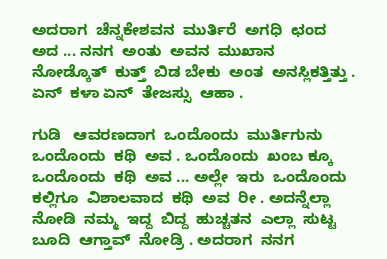ಅದರಾಗ  ಚೆನ್ನಕೇಶವನ  ಮುರ್ತಿರೆ  ಅಗಧಿ  ಛಂದ  ಅದ ... ನನಗ  ಅಂತು  ಅವನ  ಮುಖಾನ  ನೋಡ್ಕೊತ್  ಕುತ್ತ್  ಬಿಡ ಬೇಕು  ಅಂತ  ಅನಸ್ಲಿಕತ್ತಿತ್ತು . ಏನ್  ಕಳಾ ಏನ್  ತೇಜಸ್ಸು  ಆಹಾ .

ಗುಡಿ   ಆವರಣದಾಗ  ಒಂದೊಂದು  ಮುರ್ತಿಗುನು  ಒಂದೊಂದು  ಕಥಿ  ಅವ . ಒಂದೊಂದು  ಖಂಬ ಕ್ಕೂ  ಒಂದೊಂದು  ಕಥಿ  ಅವ ... ಅಲ್ಲೇ  ಇರು  ಒಂದೊಂದು  ಕಲ್ಲಿಗೂ  ವಿಶಾಲವಾದ  ಕಥಿ  ಅವ  ರೀ . ಅದನ್ನೆಲ್ಲಾ  ನೋಡಿ  ನಮ್ಮ  ಇದ್ದ  ಬಿದ್ದ  ಹುಚ್ಚತನ  ಎಲ್ಲಾ  ಸುಟ್ಟ  ಬೂದಿ  ಆಗ್ತಾವ್  ನೋಡ್ರಿ . ಅದರಾಗ  ನನಗ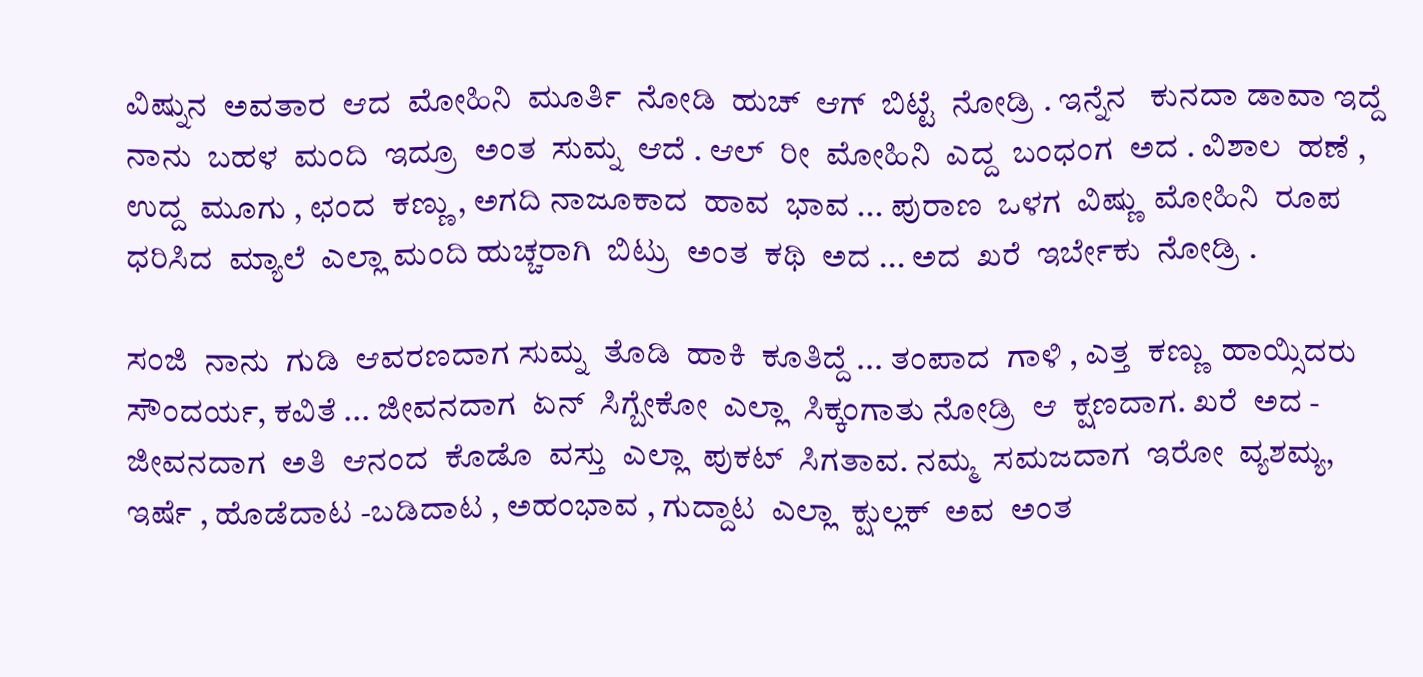ವಿಷ್ನುನ  ಅವತಾರ  ಆದ  ಮೋಹಿನಿ  ಮೂರ್ತಿ  ನೋಡಿ  ಹುಚ್  ಆಗ್  ಬಿಟ್ಟೆ  ನೋಡ್ರಿ . ಇನ್ನೆನ   ಕುನದಾ ಡಾವಾ ಇದ್ದೆ  ನಾನು  ಬಹಳ  ಮಂದಿ  ಇದ್ರೂ  ಅಂತ  ಸುಮ್ನ  ಆದೆ . ಆಲ್  ರೀ  ಮೋಹಿನಿ  ಎದ್ದ  ಬಂಧಂಗ  ಅದ . ವಿಶಾಲ  ಹಣೆ , ಉದ್ದ  ಮೂಗು , ಛಂದ  ಕಣ್ಣು , ಅಗದಿ ನಾಜೂಕಾದ  ಹಾವ  ಭಾವ ... ಪುರಾಣ  ಒಳಗ  ವಿಷ್ಣು  ಮೋಹಿನಿ  ರೂಪ  ಧರಿಸಿದ  ಮ್ಯಾಲೆ  ಎಲ್ಲಾ ಮಂದಿ ಹುಚ್ಚರಾಗಿ  ಬಿಟ್ರು  ಅಂತ  ಕಥಿ  ಅದ ... ಅದ  ಖರೆ  ಇರ್ಬೇಕು  ನೋಡ್ರಿ .

ಸಂಜಿ  ನಾನು  ಗುಡಿ  ಆವರಣದಾಗ ಸುಮ್ನ  ತೊಡಿ  ಹಾಕಿ  ಕೂತಿದ್ದೆ ... ತಂಪಾದ  ಗಾಳಿ , ಎತ್ತ  ಕಣ್ಣು  ಹಾಯ್ಸಿದರು   ಸೌಂದರ್ಯ, ಕವಿತೆ ... ಜೀವನದಾಗ  ಏನ್  ಸಿಗ್ಬೇಕೋ  ಎಲ್ಲಾ  ಸಿಕ್ಕಂಗಾತು ನೋಡ್ರಿ  ಆ  ಕ್ಷಣದಾಗ. ಖರೆ  ಅದ - ಜೀವನದಾಗ  ಅತಿ  ಆನಂದ  ಕೊಡೊ  ವಸ್ತು  ಎಲ್ಲಾ  ಪುಕಟ್  ಸಿಗತಾವ. ನಮ್ಮ  ಸಮಜದಾಗ  ಇರೋ  ವ್ಯಶಮ್ಯ, ಇರ್ಷೆ , ಹೊಡೆದಾಟ -ಬಡಿದಾಟ , ಅಹಂಭಾವ , ಗುದ್ದಾಟ  ಎಲ್ಲಾ  ಕ್ಷುಲ್ಲಕ್  ಅವ  ಅಂತ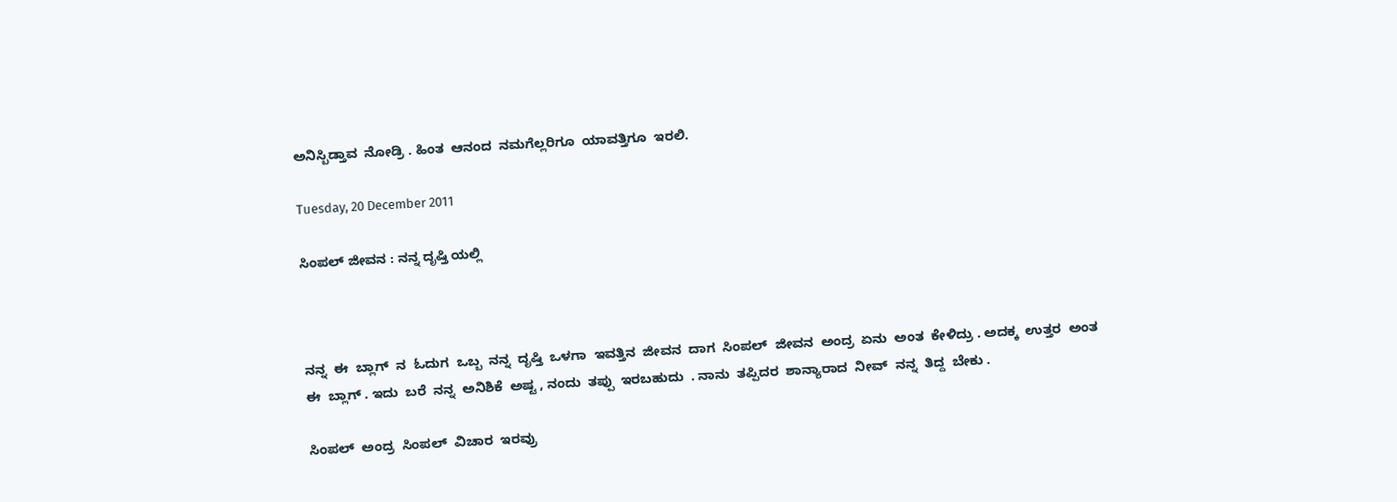ಅನಿಸ್ಬಿಡ್ತಾವ  ನೋಡ್ರಿ . ಹಿಂತ  ಆನಂದ  ನಮಗೆಲ್ಲರಿಗೂ  ಯಾವತ್ತಿಗೂ  ಇರಲಿ.

Tuesday, 20 December 2011

ಸಿಂಪಲ್ ಜೀವನ : ನನ್ನ ದೃಷ್ತಿ ಯಲ್ಲಿ



ನನ್ನ  ಈ  ಬ್ಲಾಗ್  ನ  ಓದುಗ  ಒಬ್ಬ  ನನ್ನ  ದೃಷ್ತಿ  ಒಳಗಾ  ಇವತ್ತಿನ  ಜೀವನ  ದಾಗ  ಸಿಂಪಲ್  ಜೀವನ  ಅಂದ್ರ  ಏನು  ಅಂತ  ಕೇಳಿದ್ರು . ಅದಕ್ಕ  ಉತ್ತರ  ಅಂತ  ಈ  ಬ್ಲಾಗ್ . ಇದು  ಬರೆ  ನನ್ನ  ಅನಿಶಿಕೆ  ಅಷ್ಟ , ನಂದು  ತಪ್ಪು  ಇರಬಹುದು  . ನಾನು  ತಪ್ಪಿದರ  ಶಾನ್ಯಾರಾದ  ನೀವ್  ನನ್ನ  ತಿದ್ದ  ಬೇಕು .

ಸಿಂಪಲ್  ಅಂದ್ರ  ಸಿಂಪಲ್  ವಿಚಾರ  ಇರವ್ರು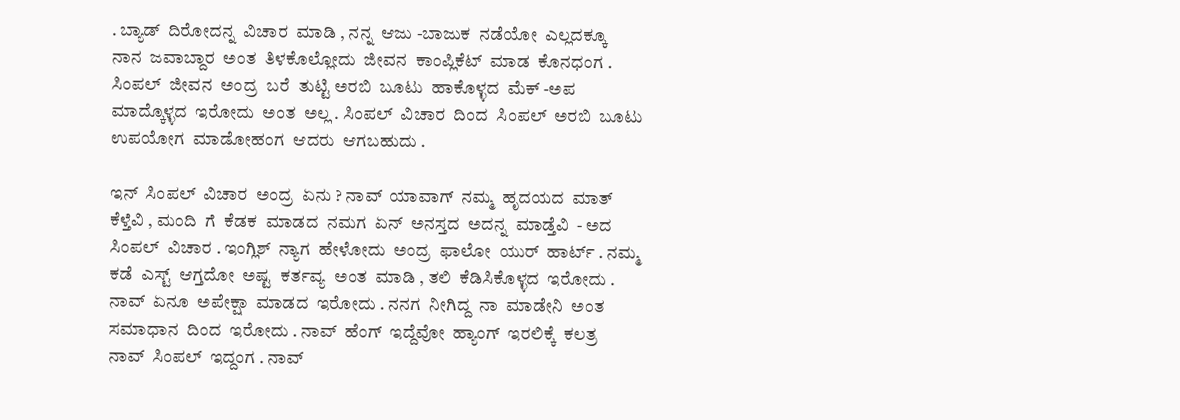. ಬ್ಯಾಡ್  ದಿರೋದನ್ನ  ವಿಚಾರ  ಮಾಡಿ , ನನ್ನ  ಆಜು -ಬಾಜುಕ  ನಡೆಯೋ  ಎಲ್ಲದಕ್ಕೂ  ನಾನ  ಜವಾಬ್ದಾರ  ಅಂತ  ತಿಳಕೊಲ್ಲೋದು  ಜೀವನ  ಕಾಂಪ್ಲಿಕೆಟ್  ಮಾಡ  ಕೊನಧಂಗ . ಸಿಂಪಲ್  ಜೀವನ  ಅಂದ್ರ  ಬರೆ  ತುಟ್ಟಿ ಅರಬಿ  ಬೂಟು  ಹಾಕೊಳ್ಳದ  ಮೆಕ್ -ಅಪ  ಮಾದ್ಕೊಳ್ಳದ  ಇರೋದು  ಅಂತ  ಅಲ್ಲ . ಸಿಂಪಲ್  ವಿಚಾರ  ದಿಂದ  ಸಿಂಪಲ್  ಅರಬಿ  ಬೂಟು  ಉಪಯೋಗ  ಮಾಡೋಹಂಗ  ಆದರು  ಆಗಬಹುದು .

ಇನ್  ಸಿಂಪಲ್  ವಿಚಾರ  ಅಂದ್ರ  ಏನು ? ನಾವ್  ಯಾವಾಗ್  ನಮ್ಮ  ಹೃದಯದ  ಮಾತ್  ಕೆಳ್ತೆವಿ , ಮಂದಿ  ಗೆ  ಕೆಡಕ  ಮಾಡದ  ನಮಗ  ಏನ್  ಅನಸ್ತದ  ಅದನ್ನ  ಮಾಡ್ತೆವಿ  - ಅದ  ಸಿಂಪಲ್  ವಿಚಾರ . ಇಂಗ್ಲಿಶ್  ನ್ಯಾಗ  ಹೇಳೋದು  ಅಂದ್ರ  ಫಾಲೋ  ಯುರ್  ಹಾರ್ಟ್ . ನಮ್ಮ  ಕಡೆ  ಎಸ್ಟ್  ಆಗ್ತದೋ  ಅಷ್ಟ  ಕರ್ತವ್ಯ  ಅಂತ  ಮಾಡಿ , ತಲಿ  ಕೆಡಿಸಿಕೊಳ್ಳದ  ಇರೋದು . ನಾವ್  ಏನೂ  ಅಪೇಕ್ಷಾ  ಮಾಡದ  ಇರೋದು . ನನಗ  ನೀಗಿದ್ದ  ನಾ  ಮಾಡೇನಿ  ಅಂತ  ಸಮಾಧಾನ  ದಿಂದ  ಇರೋದು . ನಾವ್  ಹೆಂಗ್  ಇದ್ದೆವೋ  ಹ್ಯಾಂಗ್  ಇರಲಿಕ್ಕೆ  ಕಲತ್ರ  ನಾವ್  ಸಿಂಪಲ್  ಇದ್ದಂಗ . ನಾವ್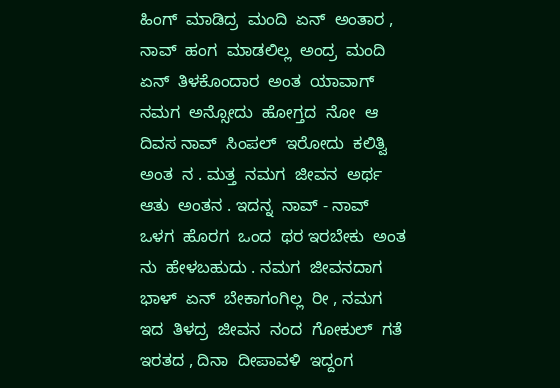ಹಿಂಗ್  ಮಾಡಿದ್ರ  ಮಂದಿ  ಏನ್  ಅಂತಾರ , ನಾವ್  ಹಂಗ  ಮಾಡಲಿಲ್ಲ  ಅಂದ್ರ  ಮಂದಿ  ಏನ್  ತಿಳಕೊಂದಾರ  ಅಂತ  ಯಾವಾಗ್  ನಮಗ  ಅನ್ಸೋದು  ಹೋಗ್ತದ  ನೋ  ಆ  ದಿವಸ ನಾವ್  ಸಿಂಪಲ್  ಇರೋದು  ಕಲಿತ್ವಿ  ಅಂತ  ನ . ಮತ್ತ  ನಮಗ  ಜೀವನ  ಅರ್ಥ  ಆತು  ಅಂತನ . ಇದನ್ನ  ನಾವ್ - ನಾವ್  ಒಳಗ  ಹೊರಗ  ಒಂದ  ಥರ ಇರಬೇಕು  ಅಂತ  ನು  ಹೇಳಬಹುದು . ನಮಗ  ಜೀವನದಾಗ  ಭಾಳ್  ಏನ್  ಬೇಕಾಗಂಗಿಲ್ಲ  ರೀ , ನಮಗ  ಇದ  ತಿಳದ್ರ  ಜೀವನ  ನಂದ  ಗೋಕುಲ್  ಗತೆ  ಇರತದ , ದಿನಾ  ದೀಪಾವಳಿ  ಇದ್ದಂಗ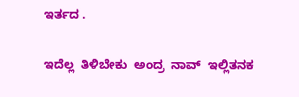ಇರ್ತದ .

ಇದೆಲ್ಲ  ತಿಳಿಬೇಕು  ಅಂದ್ರ  ನಾವ್  ಇಲ್ಲಿತನಕ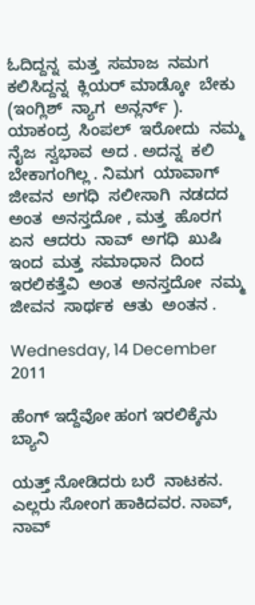ಓದಿದ್ದನ್ನ  ಮತ್ತ  ಸಮಾಜ  ನಮಗ  ಕಲಿಸಿದ್ದನ್ನ  ಕ್ಲಿಯರ್ ಮಾಡ್ಕೋ  ಬೇಕು  (ಇಂಗ್ಲಿಶ್  ನ್ಯಾಗ  ಅನ್ಲರ್ನ್ ). ಯಾಕಂದ್ರ  ಸಿಂಪಲ್  ಇರೋದು  ನಮ್ಮ  ನೈಜ  ಸ್ವಭಾವ  ಅದ . ಅದನ್ನ  ಕಲಿ  ಬೇಕಾಗಂಗಿಲ್ಲ . ನಿಮಗ  ಯಾವಾಗ್  ಜೀವನ  ಅಗಧಿ  ಸಲೀಸಾಗಿ  ನಡದದ  ಅಂತ  ಅನಸ್ತದೋ , ಮತ್ತ  ಹೊರಗ  ಏನ  ಆದರು  ನಾವ್  ಅಗಧಿ  ಖುಷಿ  ಇಂದ  ಮತ್ತ  ಸಮಾಧಾನ  ದಿಂದ  ಇರಲಿಕತ್ತೆವಿ  ಅಂತ  ಅನಸ್ತದೋ  ನಮ್ಮ  ಜೀವನ  ಸಾರ್ಥಕ  ಆತು  ಅಂತನ .

Wednesday, 14 December 2011

ಹೆಂಗ್ ಇದ್ದೆವೋ ಹಂಗ ಇರಲಿಕ್ಕೆನು ಬ್ಯಾನಿ

ಯತ್ತ್ ನೋಡಿದರು ಬರೆ  ನಾಟಕನ. ಎಲ್ಲರು ಸೋಂಗ ಹಾಕಿದವರ. ನಾವ್, ನಾವ್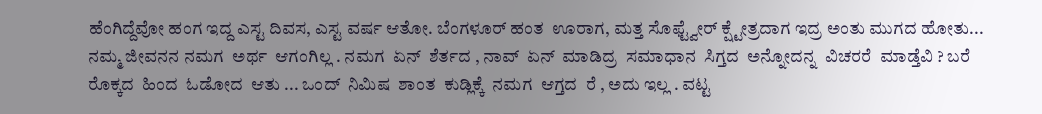ಹೆಂಗಿದ್ದೆವೋ ಹಂಗ ಇದ್ದ ಎಸ್ಟ ದಿವಸ, ಎಸ್ಟ ವರ್ಷ ಆತೋ. ಬೆಂಗಳೂರ್ ಹಂತ  ಊರಾಗ, ಮತ್ತ ಸೊಫ್ಟ್ವೇರ್ ಕ್ಷ್ಟೇತ್ರದಾಗ ಇದ್ರ ಅಂತು ಮುಗದ ಹೋತು... ನಮ್ಮ ಜೀವನನ ನಮಗ  ಅರ್ಥ  ಆಗಂಗಿಲ್ಲ . ನಮಗ  ಏನ್  ಶೆರ್ತದ , ನಾವ್  ಏನ್  ಮಾಡಿದ್ರ  ಸಮಾಧಾನ  ಸಿಗ್ತದ  ಅನ್ನೋದನ್ನ  ವಿಚರರೆ  ಮಾಡ್ತೆವಿ ? ಬರೆ ರೊಕ್ಕದ  ಹಿಂದ  ಓಡೋದ  ಆತು ... ಒಂದ್  ನಿಮಿಷ  ಶಾಂತ  ಕುಡ್ಲಿಕ್ಕೆ  ನಮಗ  ಆಗ್ತದ  ರೆ , ಅದು ಇಲ್ಲ . ವಟ್ಟ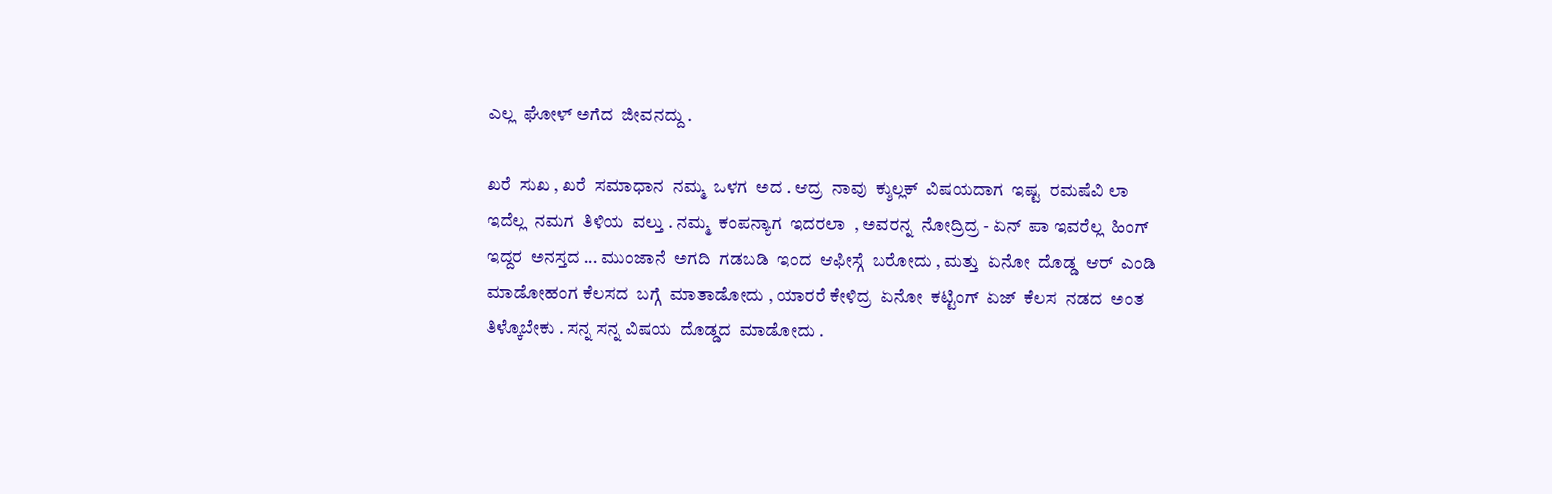ಎಲ್ಲ  ಘೋಳ್ ಅಗೆದ  ಜೀವನದ್ದು .

ಖರೆ  ಸುಖ , ಖರೆ  ಸಮಾಧಾನ  ನಮ್ಮ  ಒಳಗ  ಅದ . ಆದ್ರ  ನಾವು  ಕ್ಶುಲ್ಲಕ್  ವಿಷಯದಾಗ  ಇಷ್ಟ  ರಮಷೆವಿ ಲಾ ಇದೆಲ್ಲ  ನಮಗ  ತಿಳಿಯ  ವಲ್ತು . ನಮ್ಮ  ಕಂಪನ್ಯಾಗ  ಇದರಲಾ  , ಅವರನ್ನ  ನೋದ್ರಿದ್ರ - ಏನ್  ಪಾ ಇವರೆಲ್ಲ  ಹಿಂಗ್  ಇದ್ದರ  ಅನಸ್ತದ ... ಮುಂಜಾನೆ  ಅಗದಿ  ಗಡಬಡಿ  ಇಂದ  ಆಫೀಸ್ಗೆ  ಬರೋದು , ಮತ್ತು  ಏನೋ  ದೊಡ್ಡ  ಆರ್  ಎಂಡಿ  ಮಾಡೋಹಂಗ ಕೆಲಸದ  ಬಗ್ಗೆ  ಮಾತಾಡೋದು , ಯಾರರೆ ಕೇಳಿದ್ರ  ಏನೋ  ಕಟ್ಟಿಂಗ್  ಏಜ್  ಕೆಲಸ  ನಡದ  ಅಂತ ತಿಳ್ಕೊಬೇಕು . ಸನ್ನ ಸನ್ನ ವಿಷಯ  ದೊಡ್ಡದ  ಮಾಡೋದು .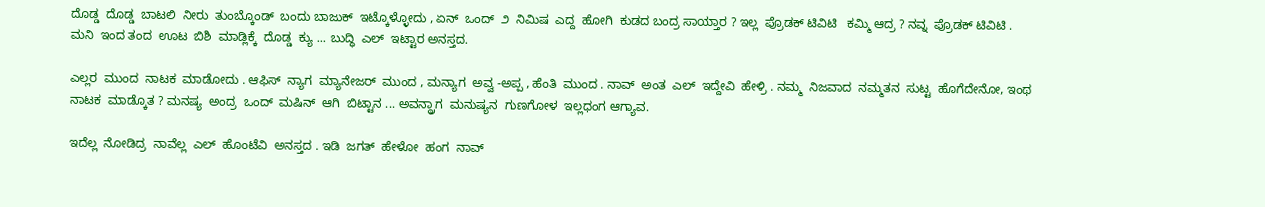ದೊಡ್ಡ  ದೊಡ್ಡ  ಬಾಟಲಿ  ನೀರು  ತುಂಬ್ಕೊಂಡ್  ಬಂದು ಬಾಜುಕ್  ಇಟ್ಕೊಳ್ಳೋದು , ಏನ್  ಒಂದ್  ೨  ನಿಮಿಷ  ಎದ್ದ  ಹೋಗಿ  ಕುಡದ ಬಂದ್ರ ಸಾಯ್ತಾರ ? ಇಲ್ಲ  ಪ್ರೊಡಕ್ ಟಿವಿಟಿ   ಕಮ್ಮಿ ಆದ್ರ ? ನವ್ನ  ಪ್ರೊಡಕ್ ಟಿವಿಟಿ . ಮನಿ  ಇಂದ ತಂದ  ಊಟ  ಬಿಶಿ  ಮಾಡ್ಲಿಕ್ಕೆ  ದೊಡ್ಡ  ಕ್ಯು ... ಬುದ್ಧಿ  ಎಲ್  ಇಟ್ಟಾರ ಅನಸ್ತದ.

ಎಲ್ಲರ  ಮುಂದ  ನಾಟಕ  ಮಾಡೋದು . ಆಫಿಸ್  ನ್ಯಾಗ  ಮ್ಯಾನೇಜರ್  ಮುಂದ , ಮನ್ಯಾಗ  ಅವ್ವ -ಅಪ್ಪ , ಹೆಂತಿ  ಮುಂದ . ನಾವ್  ಅಂತ  ಎಲ್  ಇದ್ದೇವಿ  ಹೇಳ್ರಿ . ನಮ್ಮ  ನಿಜವಾದ  ನಮ್ಮತನ  ಸುಟ್ಟ  ಹೊಗೆದೇನೋ, ಇಂಥ  ನಾಟಕ  ಮಾಡ್ಕೊತ ? ಮನಷ್ಯ  ಅಂದ್ರ  ಒಂದ್  ಮಷಿನ್  ಆಗಿ  ಬಿಟ್ಟಾನ ... ಅವನ್ದ್ರಾಗ  ಮನುಷ್ಯನ  ಗುಣಗೋಳ  ಇಲ್ಲಧಂಗ ಆಗ್ಯಾವ.

ಇದೆಲ್ಲ  ನೋಡಿದ್ರ  ನಾವೆಲ್ಲ  ಎಲ್  ಹೊಂಟೆವಿ  ಅನಸ್ತದ . ಇಡಿ  ಜಗತ್  ಹೇಳೋ  ಹಂಗ  ನಾವ್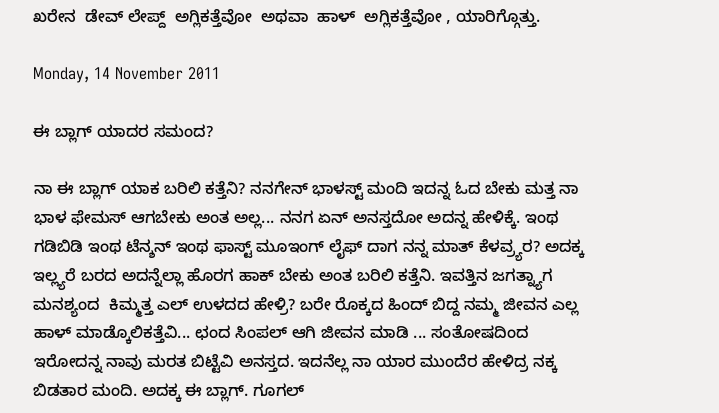ಖರೇನ  ಡೇವ್ ಲೇಪ್ದ್  ಅಗ್ಲಿಕತ್ತೆವೋ  ಅಥವಾ  ಹಾಳ್  ಅಗ್ಲಿಕತ್ತೆವೋ , ಯಾರಿಗ್ಗೊತ್ತು.

Monday, 14 November 2011

ಈ ಬ್ಲಾಗ್ ಯಾದರ ಸಮಂದ?

ನಾ ಈ ಬ್ಲಾಗ್ ಯಾಕ ಬರಿಲಿ ಕತ್ತೆನಿ? ನನಗೇನ್ ಭಾಳಸ್ಟ್ ಮಂದಿ ಇದನ್ನ ಓದ ಬೇಕು ಮತ್ತ ನಾ ಭಾಳ ಫೇಮಸ್ ಆಗಬೇಕು ಅಂತ ಅಲ್ಲ... ನನಗ ಏನ್ ಅನಸ್ತದೋ ಅದನ್ನ ಹೇಳಿಕ್ಕೆ. ಇಂಥ ಗಡಿಬಿಡಿ ಇಂಥ ಟೆನ್ಶನ್ ಇಂಥ ಫಾಸ್ಟ್ ಮೂಇಂಗ್ ಲೈಫ್ ದಾಗ ನನ್ನ ಮಾತ್ ಕೆಳವ್ರ್ಯರ? ಅದಕ್ಕ ಇಲ್ಲ್ಯರೆ ಬರದ ಅದನ್ನೆಲ್ಲಾ ಹೊರಗ ಹಾಕ್ ಬೇಕು ಅಂತ ಬರಿಲಿ ಕತ್ತೆನಿ. ಇವತ್ತಿನ ಜಗತ್ನ್ಯಾಗ ಮನಶ್ಯಂದ  ಕಿಮ್ಮತ್ತ ಎಲ್ ಉಳದದ ಹೇಳ್ರಿ? ಬರೇ ರೊಕ್ಕದ ಹಿಂದ್ ಬಿದ್ದ ನಮ್ಮ ಜೀವನ ಎಲ್ಲ ಹಾಳ್ ಮಾಡ್ಕೊಲಿಕತ್ತೆವಿ... ಛಂದ ಸಿಂಪಲ್ ಆಗಿ ಜೀವನ ಮಾಡಿ ... ಸಂತೋಷದಿಂದ ಇರೋದನ್ನ ನಾವು ಮರತ ಬಿಟ್ಟೆವಿ ಅನಸ್ತದ. ಇದನೆಲ್ಲ ನಾ ಯಾರ ಮುಂದೆರ ಹೇಳಿದ್ರ ನಕ್ಕ ಬಿಡತಾರ ಮಂದಿ. ಅದಕ್ಕ ಈ ಬ್ಲಾಗ್. ಗೂಗಲ್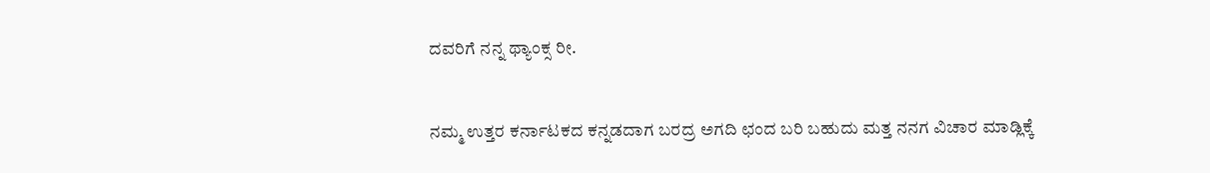ದವರಿಗೆ ನನ್ನ ಥ್ಯಾಂಕ್ಸ ರೀ.


ನಮ್ಮ ಉತ್ತರ ಕರ್ನಾಟಕದ ಕನ್ನಡದಾಗ ಬರದ್ರ ಅಗದಿ ಛಂದ ಬರಿ ಬಹುದು ಮತ್ತ ನನಗ ವಿಚಾರ ಮಾಡ್ಲಿಕ್ಕೆ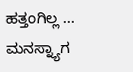ಹತ್ತಂಗಿಲ್ಲ ... ಮನಸ್ನ್ಯಾಗ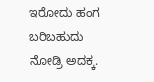ಇರೋದು ಹಂಗ ಬರಿಬಹುದು ನೋಡ್ರಿ ಅದಕ್ಕ.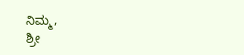ನಿಮ್ಮ,
ಶ್ರೀ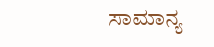ಸಾಮಾನ್ಯ